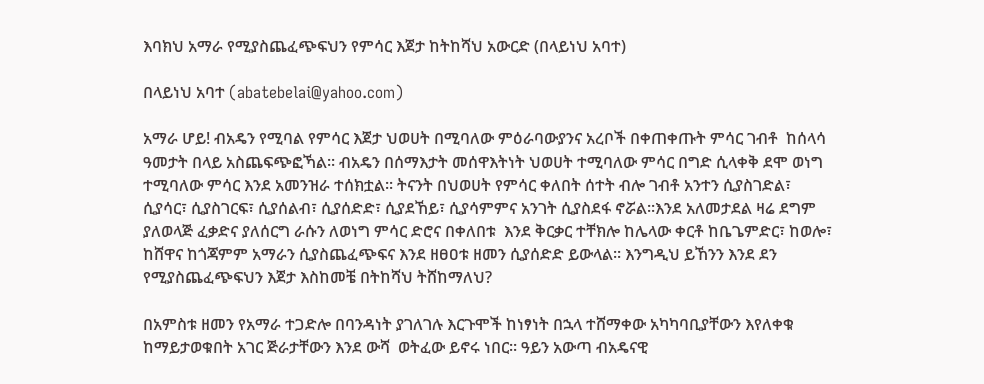እባክህ አማራ የሚያስጨፈጭፍህን የምሳር እጀታ ከትከሻህ አውርድ (በላይነህ አባተ)

በላይነህ አባተ (abatebelai@yahoo.com)

አማራ ሆይ! ብአዴን የሚባል የምሳር እጀታ ህወሀት በሚባለው ምዕራባውያንና አረቦች በቀጠቀጡት ምሳር ገብቶ  ከሰላሳ ዓመታት በላይ አስጨፍጭፎኻል፡፡ ብአዴን በሰማእታት መሰዋእትነት ህወሀት ተሚባለው ምሳር በግድ ሲላቀቅ ደሞ ወነግ ተሚባለው ምሳር እንደ አመንዝራ ተሰክቷል፡፡ ትናንት በህወሀት የምሳር ቀለበት ሰተት ብሎ ገብቶ አንተን ሲያስገድል፣ ሲያሳር፣ ሲያስገርፍ፣ ሲያሰልብ፣ ሲያሰድድ፣ ሲያደኸይ፣ ሲያሳምምና አንገት ሲያስደፋ ኖሯል፡፡እንደ አለመታደል ዛሬ ደግም ያለወላጅ ፈቃድና ያለሰርግ ራሱን ለወነግ ምሳር ድሮና በቀለበቱ  እንደ ቅርቃር ተቸክሎ ከሌላው ቀርቶ ከቤጌምድር፣ ከወሎ፣ ከሸዋና ከጎጃምም አማራን ሲያስጨፈጭፍና እንደ ዘፀዐቱ ዘመን ሲያሰድድ ይውላል፡፡ እንግዲህ ይኸንን እንደ ደን የሚያስጨፈጭፍህን እጀታ እስከመቼ በትከሻህ ትሸከማለህ?

በአምስቱ ዘመን የአማራ ተጋድሎ በባንዳነት ያገለገሉ እርጉሞች ከነፃነት በኋላ ተሸማቀው አካካባቢያቸውን እየለቀቁ ከማይታወቁበት አገር ጅራታቸውን እንደ ውሻ  ወትፈው ይኖሩ ነበር፡፡ ዓይን አውጣ ብአዴናዊ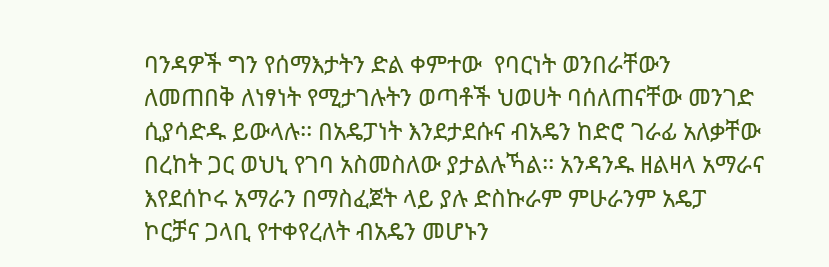ባንዳዎች ግን የሰማእታትን ድል ቀምተው  የባርነት ወንበራቸውን ለመጠበቅ ለነፃነት የሚታገሉትን ወጣቶች ህወሀት ባሰለጠናቸው መንገድ ሲያሳድዱ ይውላሉ፡፡ በአዴፓነት እንደታደሱና ብአዴን ከድሮ ገራፊ አለቃቸው በረከት ጋር ወህኒ የገባ አስመስለው ያታልሉኻል፡፡ አንዳንዱ ዘልዛላ አማራና እየደሰኮሩ አማራን በማስፈጀት ላይ ያሉ ድስኩራም ምሁራንም አዴፓ ኮርቻና ጋላቢ የተቀየረለት ብአዴን መሆኑን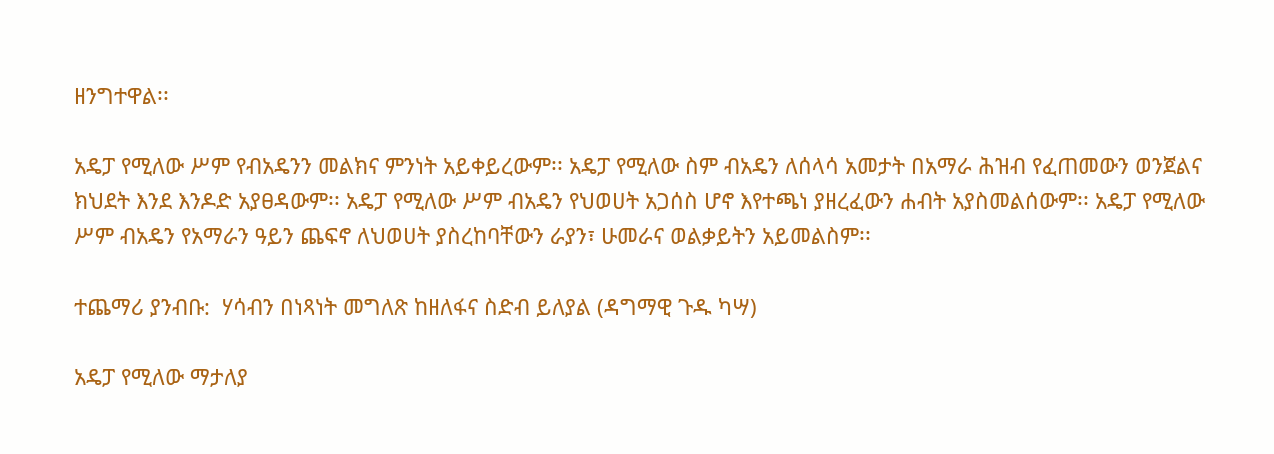ዘንግተዋል፡፡

አዴፓ የሚለው ሥም የብአዴንን መልክና ምንነት አይቀይረውም፡፡ አዴፓ የሚለው ስም ብአዴን ለሰላሳ አመታት በአማራ ሕዝብ የፈጠመውን ወንጀልና ክህደት እንደ እንዶድ አያፀዳውም፡፡ አዴፓ የሚለው ሥም ብአዴን የህወሀት አጋሰስ ሆኖ እየተጫነ ያዘረፈውን ሐብት አያስመልሰውም፡፡ አዴፓ የሚለው ሥም ብአዴን የአማራን ዓይን ጨፍኖ ለህወሀት ያስረከባቸውን ራያን፣ ሁመራና ወልቃይትን አይመልስም፡፡

ተጨማሪ ያንብቡ:  ሃሳብን በነጻነት መግለጽ ከዘለፋና ስድብ ይለያል (ዳግማዊ ጉዱ ካሣ)

አዴፓ የሚለው ማታለያ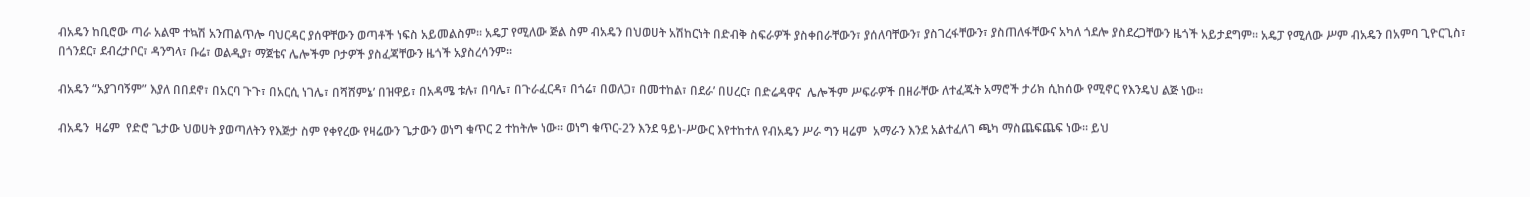ብአዴን ከቢሮው ጣራ አልሞ ተኳሽ አንጠልጥሎ ባህርዳር ያሰዋቸውን ወጣቶች ነፍስ አይመልስም፡፡ አዴፓ የሚለው ጅል ስም ብአዴን በህወሀት አሽከርነት በድብቅ ስፍራዎች ያስቀበራቸውን፣ ያሰለባቸውን፣ ያስገረፋቸውን፣ ያስጠለፋቸውና አካለ ጎደሎ ያስደረጋቸውን ዜጎች አይታደግም፡፡ አዴፓ የሚለው ሥም ብአዴን በአምባ ጊዮርጊስ፣ በጎንደር፣ ደብረታቦር፣ ዳንግላ፣ ቡሬ፣ ወልዲያ፣ ማጀቴና ሌሎችም ቦታዎች ያስፈጃቸውን ዜጎች አያስረሳንም፡፡

ብአዴን “አያገባኝም” እያለ በበደኖ፣ በአርባ ጉጉ፣ በአርሲ ነገሌ፣ በሻሸምኔ’ በዝዋይ፣ በአዳሜ ቱሉ፣ በባሌ፣ በጉራፈርዳ፣ በጎሬ፣ በወለጋ፣ በመተከል፣ በደራ’ በሀረር፣ በድሬዳዋና  ሌሎችም ሥፍራዎች በዘራቸው ለተፈጁት አማሮች ታሪክ ሲከሰው የሚኖር የእንዴህ ልጅ ነው፡፡

ብአዴን  ዛሬም  የድሮ ጌታው ህወሀት ያወጣለትን የእጅታ ስም የቀየረው የዛሬውን ጌታውን ወነግ ቁጥር 2 ተከትሎ ነው፡፡ ወነግ ቁጥር-2ን እንደ ዓይነ-ሥውር እየተከተለ የብአዴን ሥራ ግን ዛሬም  አማራን እንደ አልተፈለገ ጫካ ማስጨፍጨፍ ነው፡፡ ይህ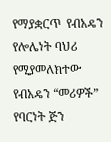የማያቋርጥ  የብአዴን የሎሌነት ባህሪ የሚያመለክተው የብአዴን “መሪዎች” የባርነት ጅን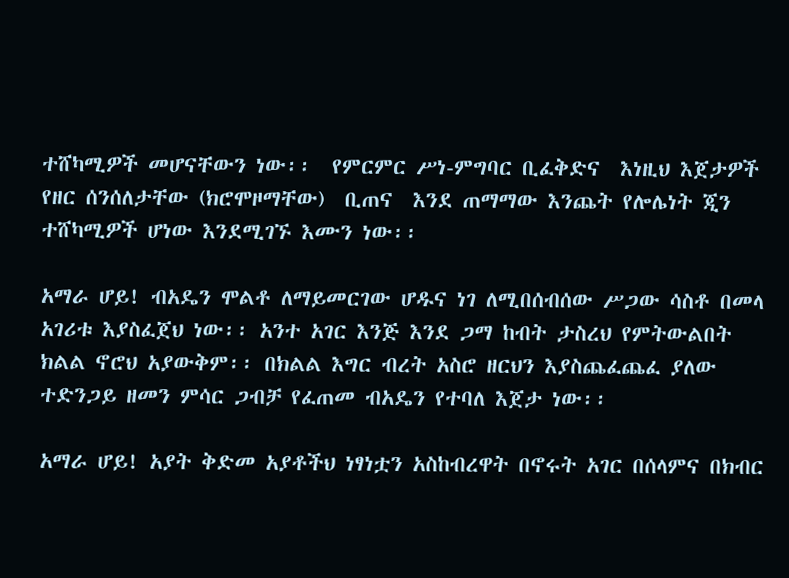ተሸካሚዎች መሆናቸውን ነው፡፡  የምርምር ሥነ-ምግባር ቢፈቅድና  እነዚህ እጀታዎች የዘር ሰንሰለታቸው (ክሮሞዞማቸው)  ቢጠና  እንደ ጠማማው እንጨት የሎሌነት ጂን ተሸካሚዎች ሆነው እንደሚገኙ እሙን ነው፡፡

አማራ ሆይ! ብአዴን ሞልቶ ለማይመርገው ሆዱና ነገ ለሚበሰብሰው ሥጋው ሳስቶ በመላ አገሪቱ እያስፈጀህ ነው፡፡ አንተ አገር እንጅ እንደ ጋማ ከብት ታስረህ የምትውልበት ክልል ኖሮህ አያውቅም፡፡ በክልል እግር ብረት አስሮ ዘርህን እያስጨፈጨፈ ያለው ተድንጋይ ዘመን ምሳር ጋብቻ የፈጠመ ብአዴን የተባለ እጀታ ነው፡፡

አማራ ሆይ! አያት ቅድመ አያቶችህ ነፃነቷን አስከብረዋት በኖሩት አገር በሰላምና በክብር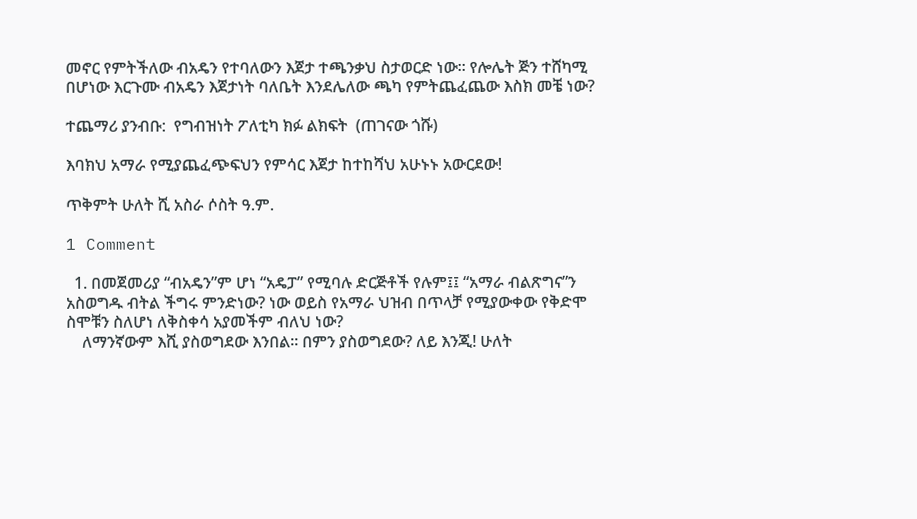መኖር የምትችለው ብአዴን የተባለውን እጀታ ተጫንቃህ ስታወርድ ነው፡፡ የሎሌት ጅን ተሸካሚ በሆነው እርጉሙ ብአዴን እጀታነት ባለቤት እንደሌለው ጫካ የምትጨፈጨው እስክ መቼ ነው?

ተጨማሪ ያንብቡ:  የግብዝነት ፖለቲካ ክፉ ልክፍት  (ጠገናው ጎሹ)

እባክህ አማራ የሚያጨፈጭፍህን የምሳር እጀታ ከተከሻህ አሁኑኑ አውርደው!

ጥቅምት ሁለት ሺ አስራ ሶስት ዓ.ም.

1 Comment

  1. በመጀመሪያ “ብአዴን”ም ሆነ “አዴፓ” የሚባሉ ድርጅቶች የሉም፤፤ “አማራ ብልጽግና”ን አስወግዱ ብትል ችግሩ ምንድነው? ነው ወይስ የአማራ ህዝብ በጥላቻ የሚያውቀው የቅድሞ ስሞቹን ስለሆነ ለቅስቀሳ አያመችም ብለህ ነው?
    ለማንኛውም እሺ ያስወግደው እንበል፡፡ በምን ያስወግደው? ለይ እንጂ! ሁለት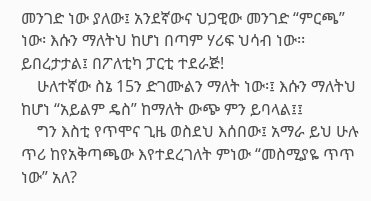መንገድ ነው ያለው፤ አንደኛውና ህጋዊው መንገድ “ምርጫ” ነው፡ እሱን ማለትህ ከሆነ በጣም ሃሪፍ ህሳብ ነው፡፡ ይበረታታል፤ በፖለቲካ ፓርቲ ተደራጅ!
    ሁለተኛው ስኔ 15ን ድገሙልን ማለት ነው፡፤ እሱን ማለትህ ከሆነ “አይልም ዴስ” ከማለት ውጭ ምን ይባላል፤፤
    ግን እስቲ የጥሞና ጊዜ ወስደህ እሰበው፤ አማራ ይህ ሁሉ ጥሪ ከየአቅጣጫው እየተደረገለት ምነው “መስሚያዬ ጥጥ ነው” አለ?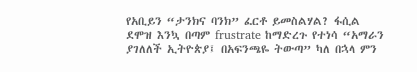የአቢይን “ታንክና ባንክ” ፈርቶ ይመስልሃል? ፋሲል ደሞዝ እንኳ በጣም frustrate ከማድረጉ የተነሳ “አማራን ያገለለች ኢትዮጵያ፤ በአፍንጫዬ ትውጣ” ካለ በኋላ ምን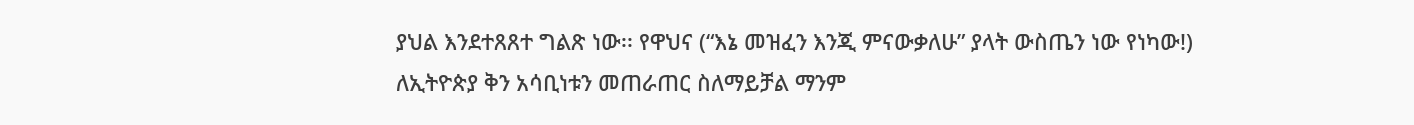ያህል እንደተጸጸተ ግልጽ ነው፡፡ የዋህና (“እኔ መዝፈን እንጂ ምናውቃለሁ” ያላት ውስጤን ነው የነካው!) ለኢትዮጵያ ቅን አሳቢነቱን መጠራጠር ስለማይቻል ማንም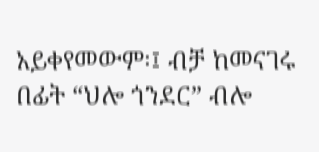አይቀየመውም፡፤ ብቻ ከመናገሩ በፊት “ህሎ ጎንደር” ብሎ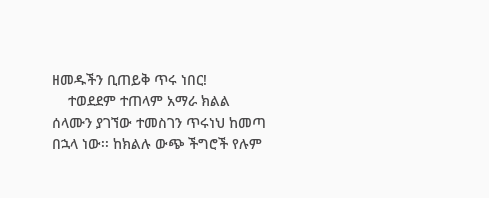ዘመዱችን ቢጠይቅ ጥሩ ነበር!
    ተወደደም ተጠላም አማራ ክልል ሰላሙን ያገኘው ተመስገን ጥሩነህ ከመጣ በኋላ ነው፡፡ ከክልሉ ውጭ ችግሮች የሉም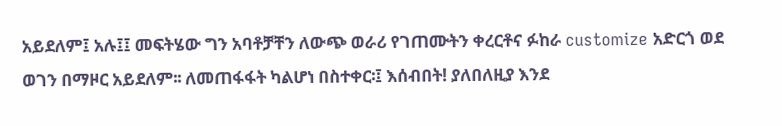አይደለም፤ አሉ፤፤ መፍትሄው ግን አባቶቻቸን ለውጭ ወራሪ የገጠሙትን ቀረርቶና ፉከራ customize አድርጎ ወደ ወገን በማዞር አይደለም፡፡ ለመጠፋፋት ካልሆነ በስተቀር፡፤ እሰብበት! ያለበለዚያ እንደ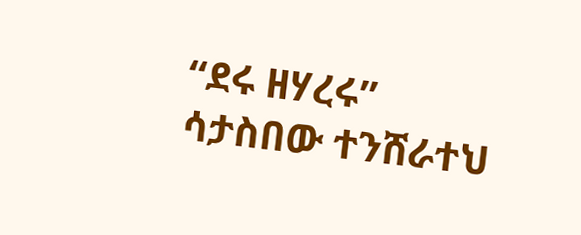“ደሩ ዘሃረሩ” ሳታስበው ተንሸራተህ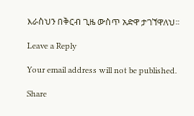እራስህን በቅርብ ጊዜ ውስጥ አድዋ ታገኘዋለህ፡፡

Leave a Reply

Your email address will not be published.

Share